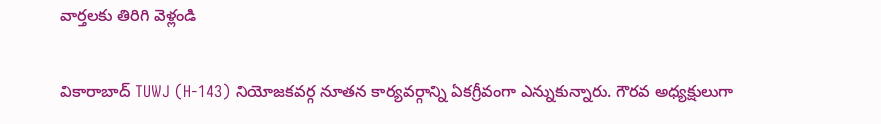వార్తలకు తిరిగి వెళ్లండి

వికారాబాద్ TUWJ (H-143) నియోజకవర్గ నూతన కార్యవర్గాన్ని ఏకగ్రీవంగా ఎన్నుకున్నారు. గౌరవ అధ్యక్షులుగా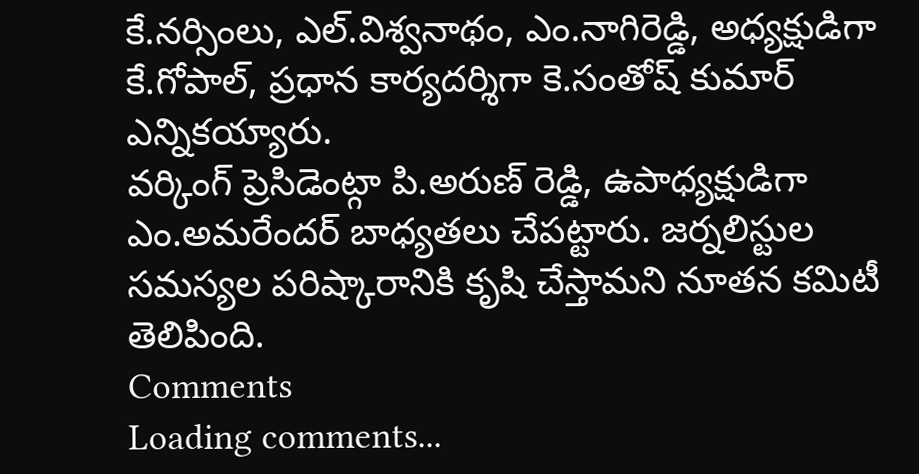కే.నర్సింలు, ఎల్.విశ్వనాథం, ఎం.నాగిరెడ్డి, అధ్యక్షుడిగా కే.గోపాల్, ప్రధాన కార్యదర్శిగా కె.సంతోష్ కుమార్ ఎన్నికయ్యారు.
వర్కింగ్ ప్రెసిడెంట్గా పి.అరుణ్ రెడ్డి, ఉపాధ్యక్షుడిగా ఎం.అమరేందర్ బాధ్యతలు చేపట్టారు. జర్నలిస్టుల సమస్యల పరిష్కారానికి కృషి చేస్తామని నూతన కమిటీ తెలిపింది.
Comments
Loading comments...